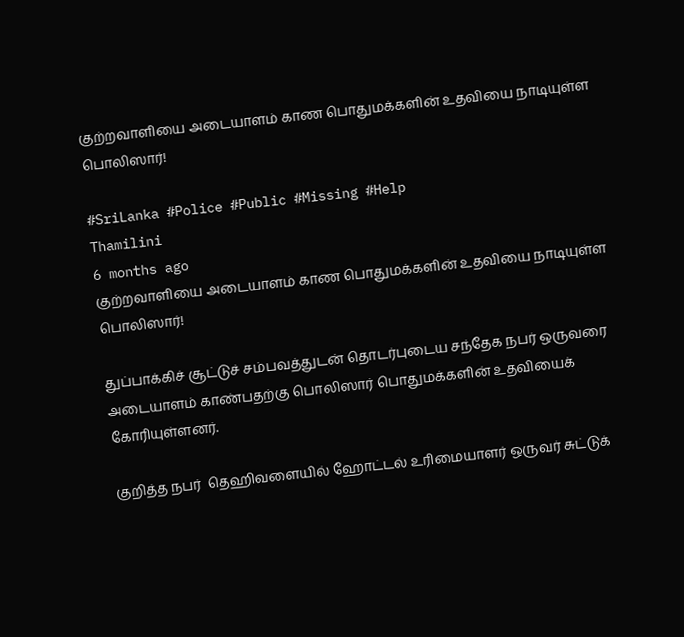குற்றவாளியை அடையாளம் காண பொதுமக்களின் உதவியை நாடியுள்ள பொலிஸார்!

#SriLanka #Police #Public #Missing #Help
Thamilini
6 months ago
குற்றவாளியை அடையாளம் காண பொதுமக்களின் உதவியை நாடியுள்ள பொலிஸார்!

துப்பாக்கிச் சூட்டுச் சம்பவத்துடன் தொடர்புடைய சந்தேக நபர் ஒருவரை அடையாளம் காண்பதற்கு பொலிஸார் பொதுமக்களின் உதவியைக் கோரியுள்ளனர்.

குறித்த நபர்  தெஹிவளையில் ஹோட்டல் உரிமையாளர் ஒருவர் சுட்டுக்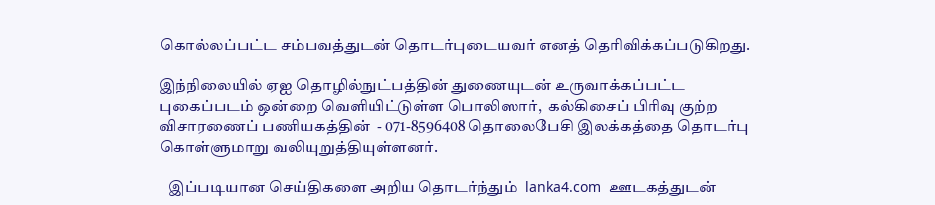கொல்லப்பட்ட சம்பவத்துடன் தொடர்புடையவர் எனத் தெரிவிக்கப்படுகிறது.

இந்நிலையில் ஏஐ தொழில்நுட்பத்தின் துணையுடன் உருவாக்கப்பட்ட புகைப்படம் ஒன்றை வெளியிட்டுள்ள பொலிஸார்,  கல்கிசைப் பிரிவு குற்ற விசாரணைப் பணியகத்தின்  - 071-8596408 தொலைபேசி இலக்கத்தை தொடர்பு கொள்ளுமாறு வலியுறுத்தியுள்ளனர்.

   இப்படியான செய்திகளை அறிய தொடர்ந்தும்  lanka4.com  ஊடகத்துடன்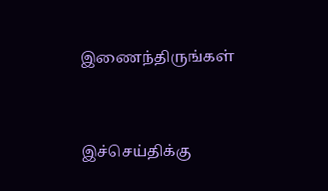இணைந்திருங்கள்



இச்செய்திக்கு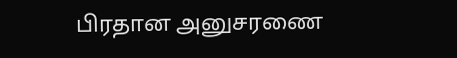பிரதான அனுசரணை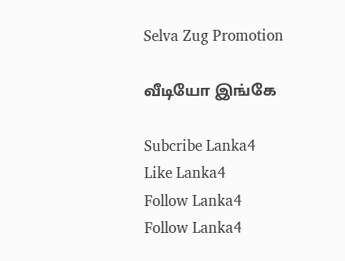Selva Zug Promotion

வீடியோ இங்கே

Subcribe Lanka4
Like Lanka4
Follow Lanka4
Follow Lanka4